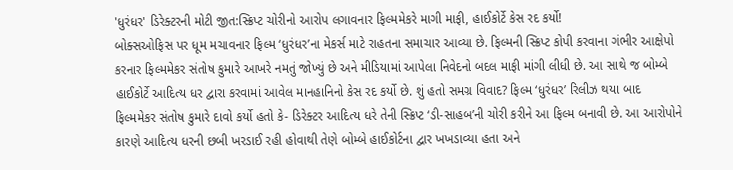'ધુરંધર' ડિરેક્ટરની મોટી જીત:સ્ક્રિપ્ટ ચોરીનો આરોપ લગાવનાર ફિલ્મમેકરે માગી માફી, હાઈકોર્ટે કેસ રદ કર્યો!
બોક્સઓફિસ પર ધૂમ મચાવનાર ફિલ્મ ‘ધુરંધર’ના મેકર્સ માટે રાહતના સમાચાર આવ્યા છે. ફિલ્મની સ્ક્રિપ્ટ કોપી કરવાના ગંભીર આક્ષેપો કરનાર ફિલ્મમેકર સંતોષ કુમારે આખરે નમતું જોખ્યું છે અને મીડિયામાં આપેલા નિવેદનો બદલ માફી માંગી લીધી છે. આ સાથે જ બોમ્બે હાઈકોર્ટે આદિત્ય ધર દ્વારા કરવામાં આવેલ માનહાનિનો કેસ રદ કર્યો છે. શું હતો સમગ્ર વિવાદ? ફિલ્મ ‘ધુરંધર’ રિલીઝ થયા બાદ ફિલ્મમેકર સંતોષ કુમારે દાવો કર્યો હતો કે- ડિરેક્ટર આદિત્ય ધરે તેની સ્ક્રિપ્ટ ‘ડી-સાહબ’ની ચોરી કરીને આ ફિલ્મ બનાવી છે. આ આરોપોને કારણે આદિત્ય ધરની છબી ખરડાઈ રહી હોવાથી તેણે બોમ્બે હાઈકોર્ટના દ્વાર ખખડાવ્યા હતા અને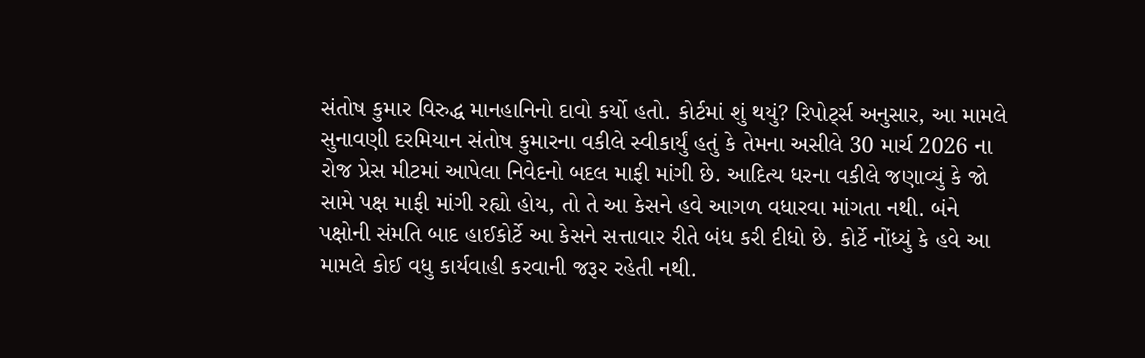સંતોષ કુમાર વિરુદ્ધ માનહાનિનો દાવો કર્યો હતો. કોર્ટમાં શું થયું? રિપોર્ટ્સ અનુસાર, આ મામલે સુનાવણી દરમિયાન સંતોષ કુમારના વકીલે સ્વીકાર્યું હતું કે તેમના અસીલે 30 માર્ચ 2026 ના રોજ પ્રેસ મીટમાં આપેલા નિવેદનો બદલ માફી માંગી છે. આદિત્ય ધરના વકીલે જણાવ્યું કે જો સામે પક્ષ માફી માંગી રહ્યો હોય, તો તે આ કેસને હવે આગળ વધારવા માંગતા નથી. બંને પક્ષોની સંમતિ બાદ હાઈકોર્ટે આ કેસને સત્તાવાર રીતે બંધ કરી દીધો છે. કોર્ટે નોંધ્યું કે હવે આ મામલે કોઈ વધુ કાર્યવાહી કરવાની જરૂર રહેતી નથી.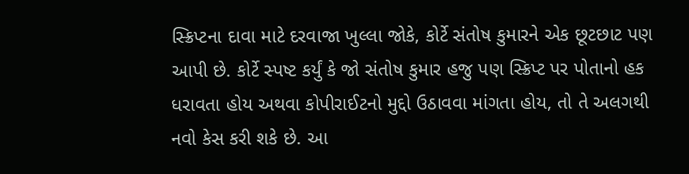સ્ક્રિપ્ટના દાવા માટે દરવાજા ખુલ્લા જોકે, કોર્ટે સંતોષ કુમારને એક છૂટછાટ પણ આપી છે. કોર્ટે સ્પષ્ટ કર્યું કે જો સંતોષ કુમાર હજુ પણ સ્ક્રિપ્ટ પર પોતાનો હક ધરાવતા હોય અથવા કોપીરાઈટનો મુદ્દો ઉઠાવવા માંગતા હોય, તો તે અલગથી નવો કેસ કરી શકે છે. આ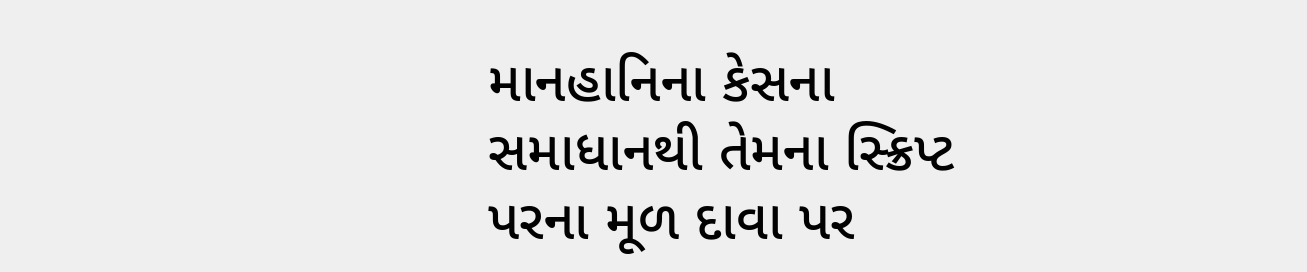માનહાનિના કેસના સમાધાનથી તેમના સ્ક્રિપ્ટ પરના મૂળ દાવા પર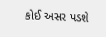કોઈ અસર પડશે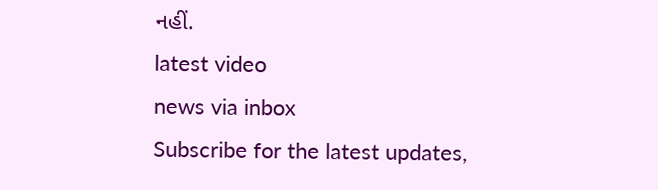નહીં.
latest video
news via inbox
Subscribe for the latest updates,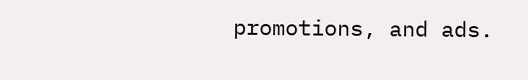promotions, and ads.